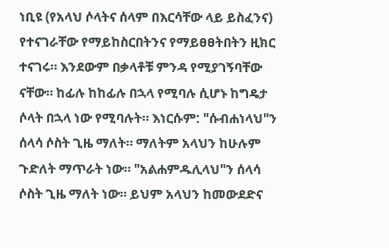ነቢዩ (የአላህ ሶላትና ሰላም በእርሳቸው ላይ ይስፈንና) የተናገራቸው የማይከስርበትንና የማይፀፀትበትን ዚክር ተናገሩ። እንደውም በቃላቶቹ ምንዳ የሚያገኝባቸው ናቸው። ከፊሉ ከከፊሉ በኋላ የሚባሉ ሲሆኑ ከግዴታ ሶላት በኋላ ነው የሚባሉት። እነርሱም: "ሱብሐነላህ"ን ሰላሳ ሶስት ጊዜ ማለት። ማለትም አላህን ከሁሉም ጉድለት ማጥራት ነው። "አልሐምዱሊላህ"ን ሰላሳ ሶስት ጊዜ ማለት ነው። ይህም አላህን ከመውደድና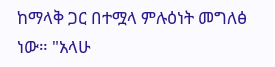ከማላቅ ጋር በተሟላ ምሉዕነት መግለፅ ነው። "አላሁ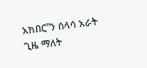አክበር"ን ሰላሳ አራት ጊዜ ማለት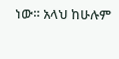ነው። አላህ ከሁሉም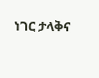ነገር ታላቅና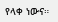የላቀ ነውና።